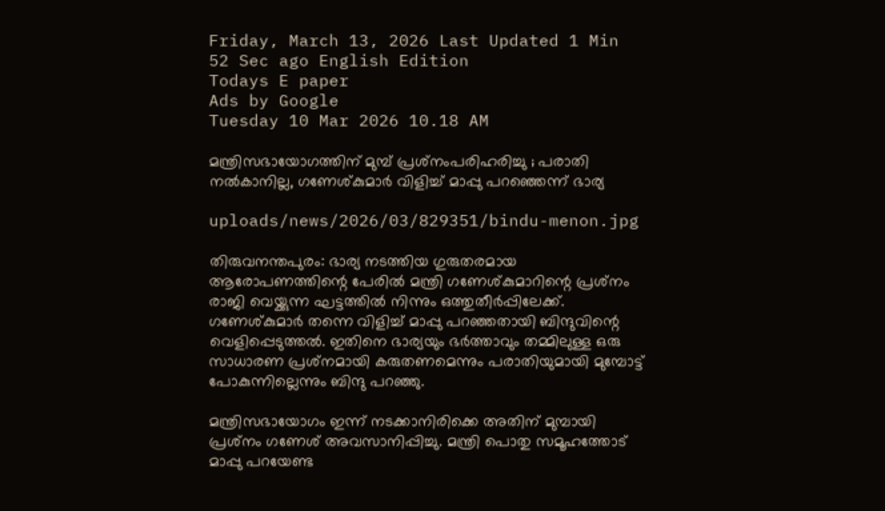Friday, March 13, 2026 Last Updated 1 Min 52 Sec ago English Edition
Todays E paper
Ads by Google
Tuesday 10 Mar 2026 10.18 AM

മന്ത്രിസഭായോഗത്തിന് മുമ്പ് പ്രശ്‌നംപരിഹരിച്ചു ; പരാതി നല്‍കാനില്ല, ഗണേശ്കുമാര്‍ വിളിച്ച് മാപ്പു പറഞ്ഞെന്ന് ഭാര്യ

uploads/news/2026/03/829351/bindu-menon.jpg

തിരുവനന്തപുരം: ഭാര്യ നടത്തിയ ഗുരുതരമായ ആരോപണത്തിന്റെ പേരില്‍ മന്ത്രി ഗണേശ്കുമാറിന്റെ പ്രശ്‌നം രാജി വെയ്ക്കുന്ന ഘട്ടത്തില്‍ നിന്നും ഒത്തുതീര്‍പ്പിലേക്ക്. ഗണേശ്കുമാര്‍ തന്നെ വിളിച്ച് മാപ്പു പറഞ്ഞതായി ബിന്ദുവിന്റെ വെളിപ്പെടുത്തല്‍. ഇതിനെ ഭാര്യയും ഭര്‍ത്താവും തമ്മിലുള്ള ഒരു സാധാരണ പ്രശ്‌നമായി കരുതണമെന്നും പരാതിയുമായി മുമ്പോട്ട് പോകുന്നില്ലെന്നും ബിന്ദു പറഞ്ഞു.

മന്ത്രിസഭായോഗം ഇന്ന് നടക്കാനിരിക്കെ അതിന് മുമ്പായി പ്രശ്‌നം ഗണേശ് അവസാനിപ്പിച്ചു. മന്ത്രി പൊതു സമൂഹത്തോട് മാപ്പു പറയേണ്ട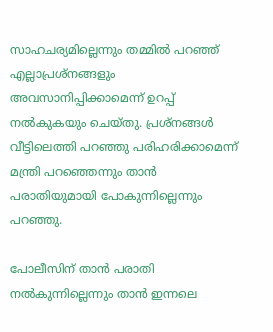സാഹചര്യമില്ലെന്നും തമ്മില്‍ പറഞ്ഞ് എല്ലാപ്രശ്‌നങ്ങളും അവസാനിപ്പിക്കാമെന്ന് ഉറപ്പ് നല്‍കുകയും ചെയ്തു. പ്രശ്‌നങ്ങള്‍ വീട്ടിലെത്തി പറഞ്ഞു പരിഹരിക്കാമെന്ന് മന്ത്രി പറഞ്ഞെന്നും താന്‍ പരാതിയുമായി പോകുന്നില്ലെന്നും പറഞ്ഞു.

പോലീസിന് താന്‍ പരാതി നല്‍കുന്നില്ലെന്നും താന്‍ ഇന്നലെ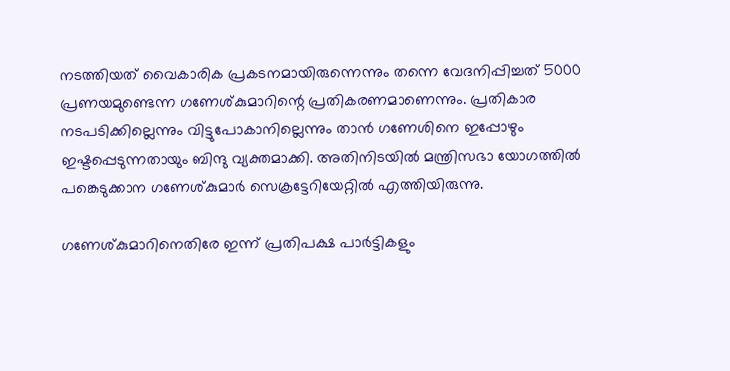നടത്തിയത് വൈകാരിക പ്രകടനമായിരുന്നെന്നും തന്നെ വേദനിപ്പിച്ചത് 5000 പ്രണയമുണ്ടെന്ന ഗണേശ്കുമാറിന്റെ പ്രതികരണമാണെന്നും. പ്രതികാര നടപടിക്കില്ലെന്നും വിട്ടുപോകാനില്ലെന്നും താന്‍ ഗണേശിനെ ഇപ്പോഴും ഇഷ്ടപ്പെടുന്നതായും ബിന്ദു വ്യക്തമാക്കി. അതിനിടയില്‍ മന്ത്രിസഭാ യോഗത്തില്‍ പങ്കെടുക്കാന ഗണേശ്കുമാര്‍ സെക്രട്ടേറിയേറ്റില്‍ എത്തിയിരുന്നു.

ഗണേശ്കുമാറിനെതിരേ ഇന്ന് പ്രതിപക്ഷ പാര്‍ട്ടികളും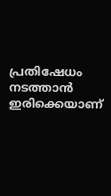പ്രതിഷേധം നടത്താന്‍ ഇരിക്കെയാണ്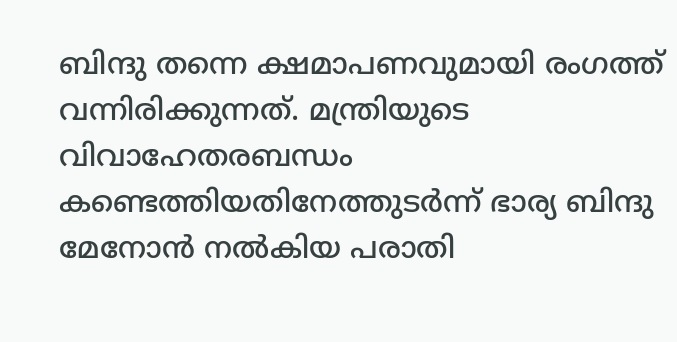ബിന്ദു തന്നെ ക്ഷമാപണവുമായി രംഗത്ത് വന്നിരിക്കുന്നത്. മന്ത്രിയുടെ വിവാഹേതരബന്ധം കണ്ടെത്തിയതിനേത്തുടര്‍ന്ന് ഭാര്യ ബിന്ദു മേനോന്‍ നല്‍കിയ പരാതി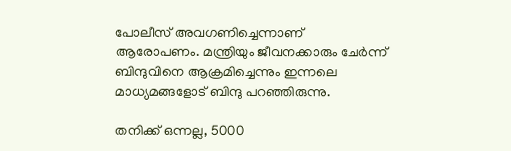പോലീസ് അവഗണിച്ചെന്നാണ് ആരോപണം. മന്ത്രിയും ജീവനക്കാരും ചേര്‍ന്ന് ബിന്ദുവിനെ ആക്രമിച്ചെന്നും ഇന്നലെ മാധ്യമങ്ങളോട് ബിന്ദു പറഞ്ഞിരുന്നു.

തനിക്ക് ഒന്നല്ല, 5000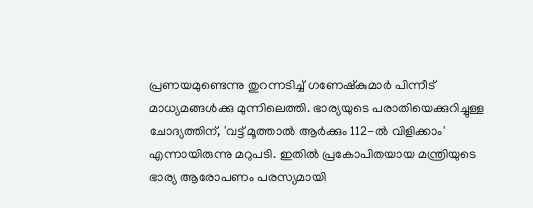പ്രണയമുണ്ടെന്നു തുറന്നടിച്ച് ഗണേഷ്‌കുമാര്‍ പിന്നീട് മാധ്യമങ്ങള്‍ക്കു മുന്നിലെത്തി. ഭാര്യയുടെ പരാതിയെക്കുറിച്ചുള്ള ചോദ്യത്തിന്, 'വട്ട് മൂത്താല്‍ ആര്‍ക്കും 112-ല്‍ വിളിക്കാം' എന്നായിരുന്നു മറുപടി. ഇതില്‍ പ്രകോപിതയായ മന്ത്രിയുടെ ഭാര്യ ആരോപണം പരസ്യമായി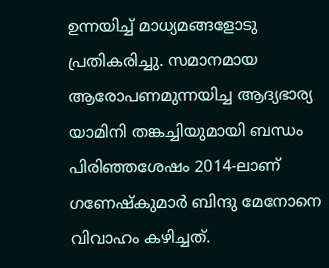ഉന്നയിച്ച് മാധ്യമങ്ങളോടു പ്രതികരിച്ചു. സമാനമായ ആരോപണമുന്നയിച്ച ആദ്യഭാര്യ യാമിനി തങ്കച്ചിയുമായി ബന്ധം പിരിഞ്ഞശേഷം 2014-ലാണ് ഗണേഷ്‌കുമാര്‍ ബിന്ദു മേനോനെ വിവാഹം കഴിച്ചത്.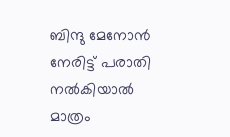ബിന്ദു മേനോന്‍ നേരിട്ട് പരാതി നല്‍കിയാല്‍ മാത്രം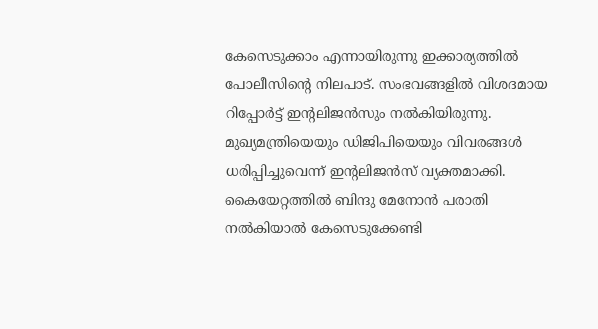കേസെടുക്കാം എന്നായിരുന്നു ഇക്കാര്യത്തില്‍ പോലീസിന്റെ നിലപാട്. സംഭവങ്ങളില്‍ വിശദമായ റിപ്പോര്‍ട്ട് ഇന്റലിജന്‍സും നല്‍കിയിരുന്നു. മുഖ്യമന്ത്രിയെയും ഡിജിപിയെയും വിവരങ്ങള്‍ ധരിപ്പിച്ചുവെന്ന് ഇന്റലിജന്‍സ് വ്യക്തമാക്കി. കൈയേറ്റത്തില്‍ ബിന്ദു മേനോന്‍ പരാതി നല്‍കിയാല്‍ കേസെടുക്കേണ്ടി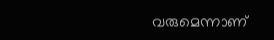വരുമെന്നാണ്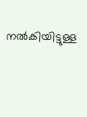നല്‍കിയിട്ടുള്ള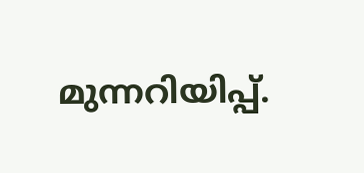മുന്നറിയിപ്പ്.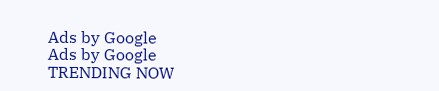Ads by Google
Ads by Google
TRENDING NOW